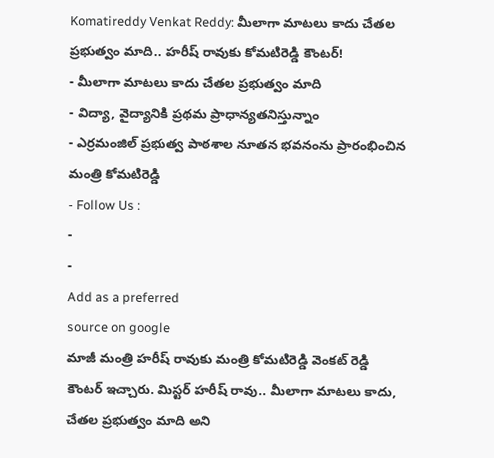Komatireddy Venkat Reddy: మీలాగా మాటలు కాదు చేతల ప్రభుత్వం మాది.. హరీష్ రావుకు కోమటిరెడ్డి కౌంటర్!
- మీలాగా మాటలు కాదు చేతల ప్రభుత్వం మాది
- విద్యా, వైద్యానికి ప్రథమ ప్రాధాన్యతనిస్తున్నాం
- ఎర్రమంజిల్ ప్రభుత్వ పాఠశాల నూతన భవనంను ప్రారంభించిన మంత్రి కోమటిరెడ్డి
- Follow Us :
-
-
Add as a preferred
source on google
మాజీ మంత్రి హరీష్ రావుకు మంత్రి కోమటిరెడ్డి వెంకట్ రెడ్డి కౌంటర్ ఇచ్చారు. మిస్టర్ హరీష్ రావు.. మీలాగా మాటలు కాదు, చేతల ప్రభుత్వం మాది అని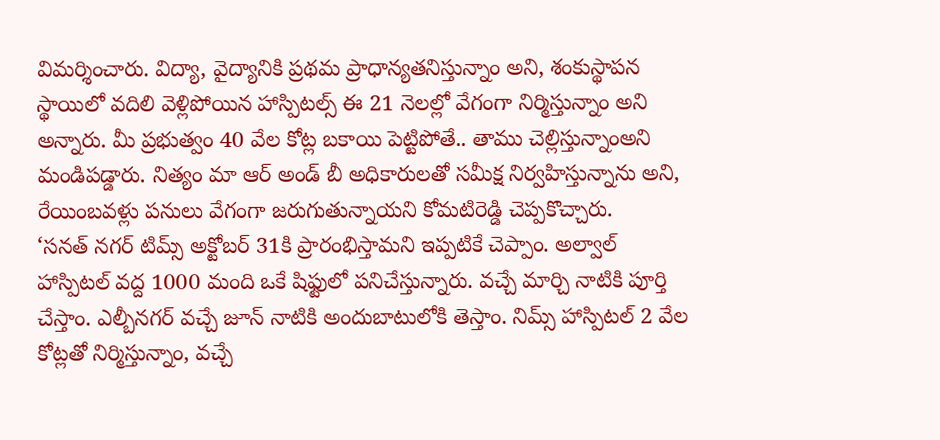విమర్శించారు. విద్యా, వైద్యానికి ప్రథమ ప్రాధాన్యతనిస్తున్నాం అని, శంకుస్థాపన స్థాయిలో వదిలి వెళ్లిపోయిన హాస్పిటల్స్ ఈ 21 నెలల్లో వేగంగా నిర్మిస్తున్నాం అని అన్నారు. మీ ప్రభుత్వం 40 వేల కోట్ల బకాయి పెట్టిపోతే.. తాము చెల్లిస్తున్నాంఅని మండిపడ్డారు. నిత్యం మా ఆర్ అండ్ బీ అధికారులతో సమీక్ష నిర్వహిస్తున్నాను అని, రేయింబవళ్లు పనులు వేగంగా జరుగుతున్నాయని కోమటిరెడ్డి చెప్పకొచ్చారు.
‘సనత్ నగర్ టిమ్స్ అక్టోబర్ 31కి ప్రారంభిస్తామని ఇప్పటికే చెప్పాం. అల్వాల్ హాస్పిటల్ వద్ద 1000 మంది ఒకే షిఫ్టులో పనిచేస్తున్నారు. వచ్చే మార్చి నాటికి పూర్తి చేస్తాం. ఎల్బీనగర్ వచ్చే జూన్ నాటికి అందుబాటులోకి తెస్తాం. నిమ్స్ హాస్పిటల్ 2 వేల కోట్లతో నిర్మిస్తున్నాం, వచ్చే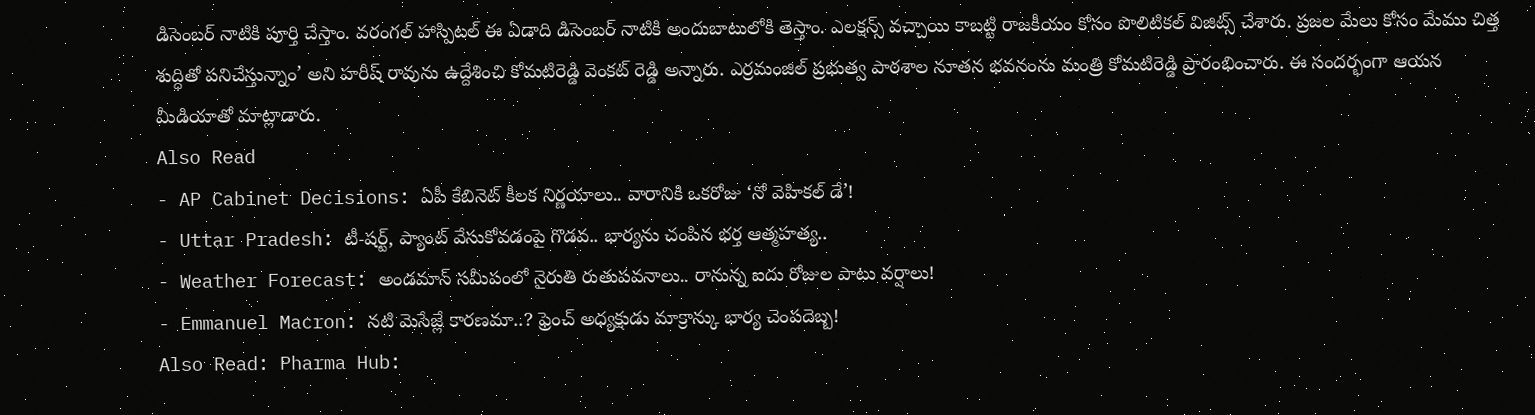డిసెంబర్ నాటికి పూర్తి చేస్తాం. వరంగల్ హాస్పిటల్ ఈ ఏడాది డిసెంబర్ నాటికి అందుబాటులోకి తెస్తాం. ఎలక్షన్స్ వచ్చాయి కాబట్టి రాజకీయం కోసం పొలిటికల్ విజిట్స్ చేశారు. ప్రజల మేలు కోసం మేము చిత్త శుద్ధితో పనిచేస్తున్నాం’ అని హరీష్ రావును ఉద్దేశించి కోమటిరెడ్డి వెంకట్ రెడ్డి అన్నారు. ఎర్రమంజిల్ ప్రభుత్వ పాఠశాల నూతన భవనంను మంత్రి కోమటిరెడ్డి ప్రారంభించారు. ఈ సందర్భంగా ఆయన మీడియాతో మాట్లాడారు.
Also Read
- AP Cabinet Decisions: ఏపీ కేబినెట్ కీలక నిర్ణయాలు.. వారానికి ఒకరోజు ‘నో వెహికల్ డే’!
- Uttar Pradesh: టీ-షర్ట్, ప్యాంట్ వేసుకోవడంపై గొడవ.. భార్యను చంపిన భర్త ఆత్మహత్య..
- Weather Forecast: అండమాన్ సమీపంలో నైరుతి రుతుపవనాలు.. రానున్న ఐదు రోజుల పాటు వర్షాలు!
- Emmanuel Macron: నటి మెసేజ్లే కారణమా..? ఫ్రెంచ్ అధ్యక్షుడు మాక్రాన్కు భార్య చెంపదెబ్బ!
Also Read: Pharma Hub: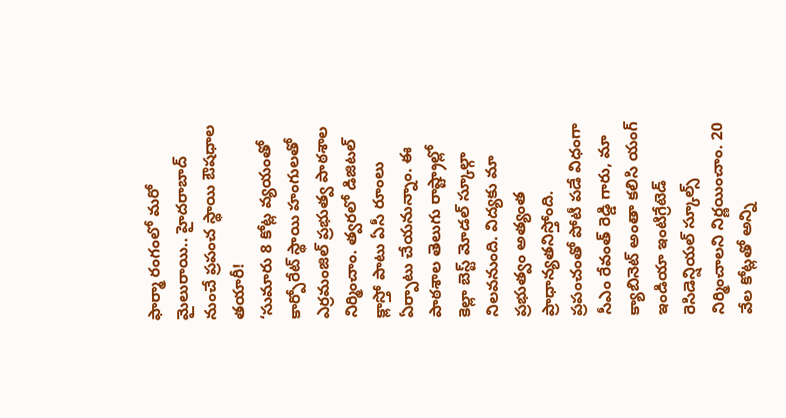ఫార్మా రంగంలో మరో మైలురాయి.. హైదరాబాద్ నుంచే ప్రపంచ స్థాయి ఔషధాల తయారీ!
‘సుమారు 8 కోట్ల వ్యయంతో కార్పోరేట్ స్థాయి హంగులతో ఎర్రమంజిల్ ప్రభుత్వ పాఠశాల నిర్మించాం. త్వరలో డిజిటల్ క్లాస్తో పాటు ఏసీ రూంలు ఏర్పాటు చేయనున్నాం. ఈ పాఠశాల తెలుగు రాష్ట్రాల్లో కెల్లా బెస్ట్ మోడల్ స్కూల్గా నిలవనుంది. విద్యకు మా ప్రభుత్వం అత్యంత ప్రాధాన్యతనిస్తోంది. ప్రపంచంతో పోటీ పడే విధంగా సీఎం రేవంత్ రెడ్డి గారు, మా క్యాబినెట్ అంతా కలిసి యంగ్ ఇండియా ఇంటిగ్రేటెడ్ రెసిడెన్షియల్ స్కూల్స్ నిర్మించాలని నిర్ణయించాం. 20 వేల కోట్లతో అన్ని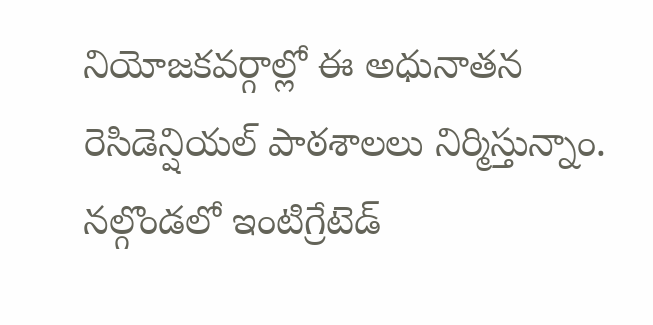నియోజకవర్గాల్లో ఈ అధునాతన రెసిడెన్షియల్ పాఠశాలలు నిర్మిస్తున్నాం. నల్గొండలో ఇంటిగ్రేటెడ్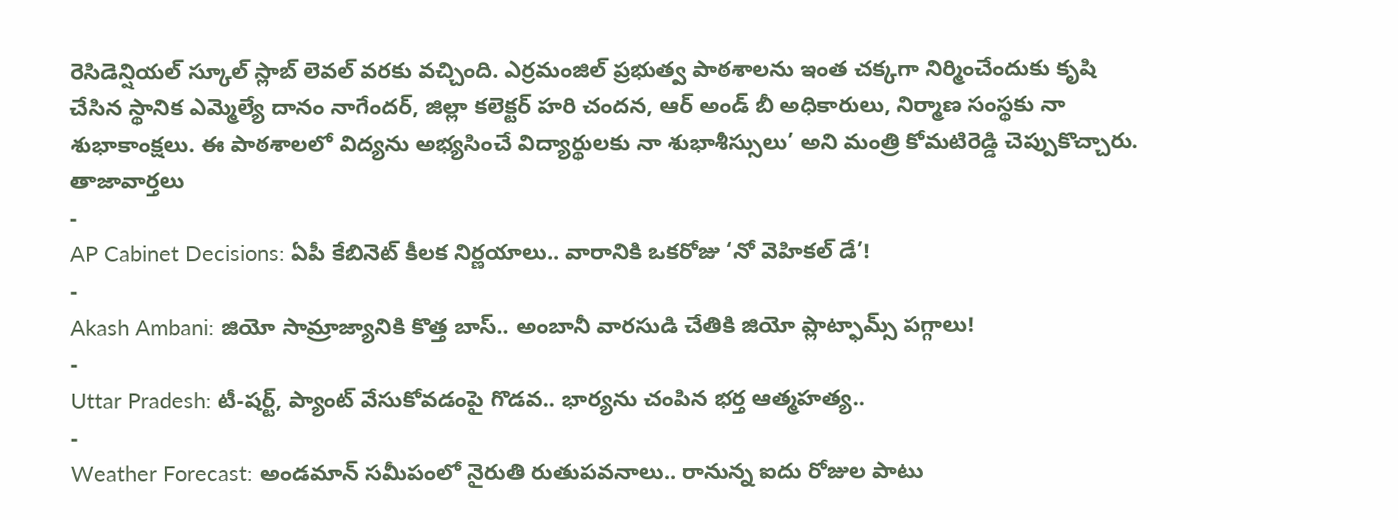రెసిడెన్షియల్ స్కూల్ స్లాబ్ లెవల్ వరకు వచ్చింది. ఎర్రమంజిల్ ప్రభుత్వ పాఠశాలను ఇంత చక్కగా నిర్మించేందుకు కృషి చేసిన స్థానిక ఎమ్మెల్యే దానం నాగేందర్, జిల్లా కలెక్టర్ హరి చందన, ఆర్ అండ్ బీ అధికారులు, నిర్మాణ సంస్థకు నా శుభాకాంక్షలు. ఈ పాఠశాలలో విద్యను అభ్యసించే విద్యార్థులకు నా శుభాశీస్సులు’ అని మంత్రి కోమటిరెడ్డి చెప్పుకొచ్చారు.
తాజావార్తలు
-
AP Cabinet Decisions: ఏపీ కేబినెట్ కీలక నిర్ణయాలు.. వారానికి ఒకరోజు ‘నో వెహికల్ డే’!
-
Akash Ambani: జియో సామ్రాజ్యానికి కొత్త బాస్.. అంబానీ వారసుడి చేతికి జియో ప్లాట్ఫామ్స్ పగ్గాలు!
-
Uttar Pradesh: టీ-షర్ట్, ప్యాంట్ వేసుకోవడంపై గొడవ.. భార్యను చంపిన భర్త ఆత్మహత్య..
-
Weather Forecast: అండమాన్ సమీపంలో నైరుతి రుతుపవనాలు.. రానున్న ఐదు రోజుల పాటు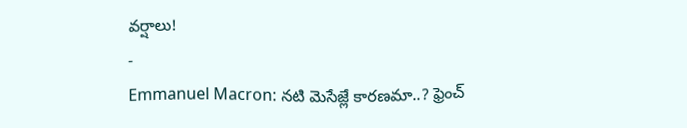వర్షాలు!
-
Emmanuel Macron: నటి మెసేజ్లే కారణమా..? ఫ్రెంచ్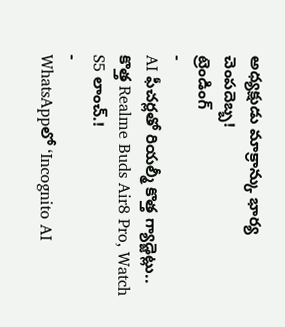అధ్యక్షుడు మాక్రాన్కు భార్య చెంపదెబ్బ!
ట్రెండింగ్
-
AI ఫీచర్లతో రియల్మీ కొత్త గ్యాడ్జెట్లు.. కొత్త Realme Buds Air8 Pro, Watch S5 లాంచ్.!
-
WhatsAppలో ‘Incognito AI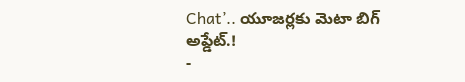Chat’.. యూజర్లకు మెటా బిగ్ అప్డేట్.!
-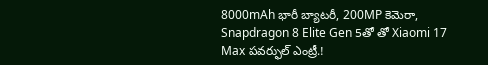8000mAh భారీ బ్యాటరీ, 200MP కెమెరా, Snapdragon 8 Elite Gen 5తో తో Xiaomi 17 Max పవర్ఫుల్ ఎంట్రీ.!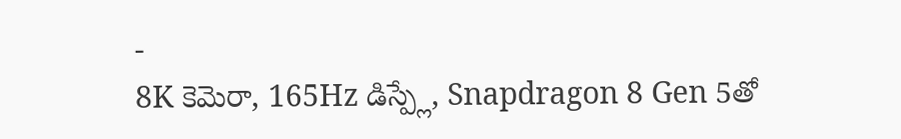-
8K కెమెరా, 165Hz డిస్ప్లే, Snapdragon 8 Gen 5తో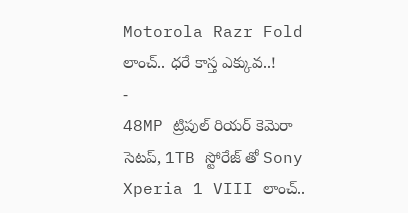Motorola Razr Fold లాంచ్.. ధరే కాస్త ఎక్కువ..!
-
48MP ట్రిపుల్ రియర్ కెమెరా సెటప్, 1TB స్టోరేజ్ తో Sony Xperia 1 VIII లాంచ్..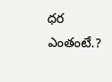ధర ఎంతంటే.?